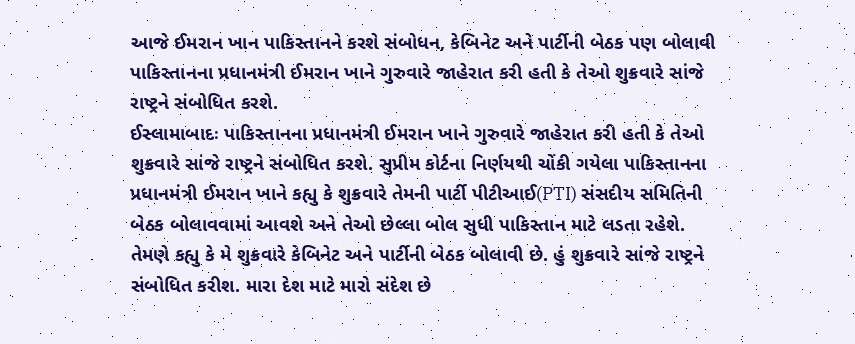આજે ઈમરાન ખાન પાકિસ્તાનને કરશે સંબોધન, કેબિનેટ અને પાર્ટીની બેઠક પણ બોલાવી
પાકિસ્તાનના પ્રધાનમંત્રી ઈમરાન ખાને ગુરુવારે જાહેરાત કરી હતી કે તેઓ શુક્રવારે સાંજે રાષ્ટ્રને સંબોધિત કરશે.
ઈસ્લામાબાદઃ પાકિસ્તાનના પ્રધાનમંત્રી ઈમરાન ખાને ગુરુવારે જાહેરાત કરી હતી કે તેઓ શુક્રવારે સાંજે રાષ્ટ્રને સંબોધિત કરશે. સુપ્રીમ કોર્ટના નિર્ણયથી ચોંકી ગયેલા પાકિસ્તાનના પ્રધાનમંત્રી ઈમરાન ખાને કહ્યુ કે શુક્રવારે તેમની પાર્ટી પીટીઆઈ(PTI) સંસદીય સમિતિની બેઠક બોલાવવામાં આવશે અને તેઓ છેલ્લા બોલ સુધી પાકિસ્તાન માટે લડતા રહેશે. તેમણે કહ્યુ કે મે શુક્રવારે કેબિનેટ અને પાર્ટીની બેઠક બોલાવી છે. હું શુક્રવારે સાંજે રાષ્ટ્રને સંબોધિત કરીશ. મારા દેશ માટે મારો સંદેશ છે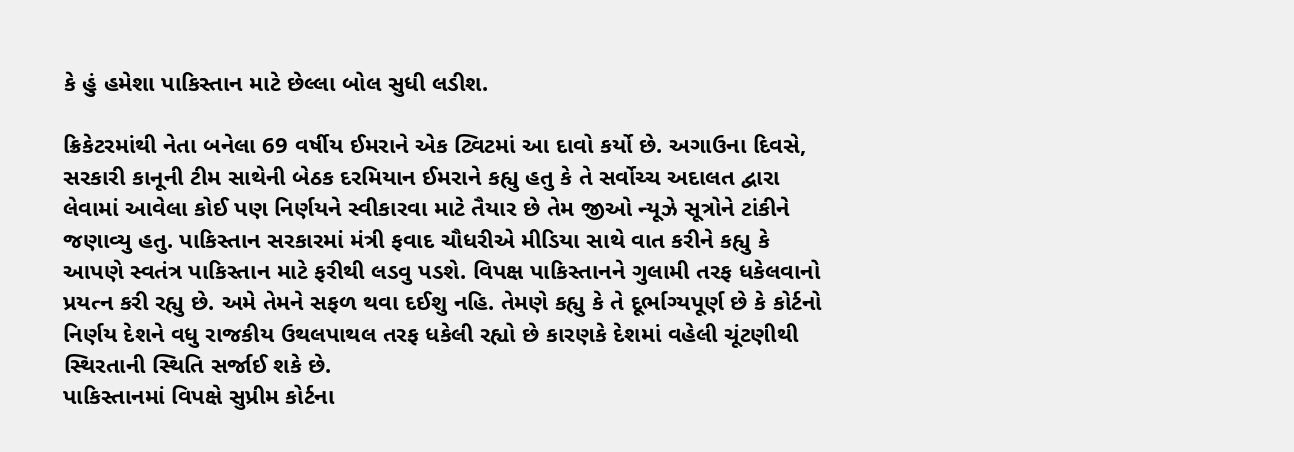કે હું હમેશા પાકિસ્તાન માટે છેલ્લા બોલ સુધી લડીશ.

ક્રિકેટરમાંથી નેતા બનેલા 69 વર્ષીય ઈમરાને એક ટ્વિટમાં આ દાવો કર્યો છે. અગાઉના દિવસે, સરકારી કાનૂની ટીમ સાથેની બેઠક દરમિયાન ઈમરાને કહ્યુ હતુ કે તે સર્વોચ્ચ અદાલત દ્વારા લેવામાં આવેલા કોઈ પણ નિર્ણયને સ્વીકારવા માટે તૈયાર છે તેમ જીઓ ન્યૂઝે સૂત્રોને ટાંકીને જણાવ્યુ હતુ. પાકિસ્તાન સરકારમાં મંત્રી ફવાદ ચૌધરીએ મીડિયા સાથે વાત કરીને કહ્યુ કે આપણે સ્વતંત્ર પાકિસ્તાન માટે ફરીથી લડવુ પડશે. વિપક્ષ પાકિસ્તાનને ગુલામી તરફ ધકેલવાનો પ્રયત્ન કરી રહ્યુ છે. અમે તેમને સફળ થવા દઈશુ નહિ. તેમણે કહ્યુ કે તે દૂર્ભાગ્યપૂર્ણ છે કે કોર્ટનો નિર્ણય દેશને વધુ રાજકીય ઉથલપાથલ તરફ ધકેલી રહ્યો છે કારણકે દેશમાં વહેલી ચૂંટણીથી સ્થિરતાની સ્થિતિ સર્જાઈ શકે છે.
પાકિસ્તાનમાં વિપક્ષે સુપ્રીમ કોર્ટના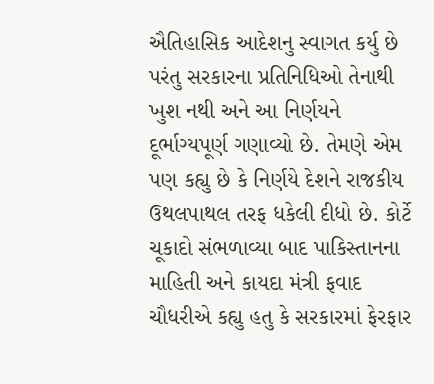ઐતિહાસિક આદેશનુ સ્વાગત કર્યુ છે પરંતુ સરકારના પ્રતિનિધિઓ તેનાથી ખુશ નથી અને આ નિર્ણયને દૂર્ભાગ્યપૂર્ણ ગણાવ્યો છે. તેમણે એમ પણ કહ્યુ છે કે નિર્ણયે દેશને રાજકીય ઉથલપાથલ તરફ ધકેલી દીધો છે. કોર્ટે ચૂકાદો સંભળાવ્યા બાદ પાકિસ્તાનના માહિતી અને કાયદા મંત્રી ફવાદ ચૌધરીએ કહ્યુ હતુ કે સરકારમાં ફેરફાર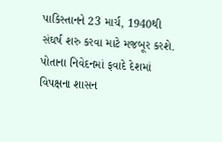પાકિસ્તાનને 23 માર્ચ, 1940થી સંઘર્ષ શરુ કરવા માટે મજબૂર કરશે. પોતાના નિવેદનમાં ફવાદે દેશમાં વિપક્ષના શાસન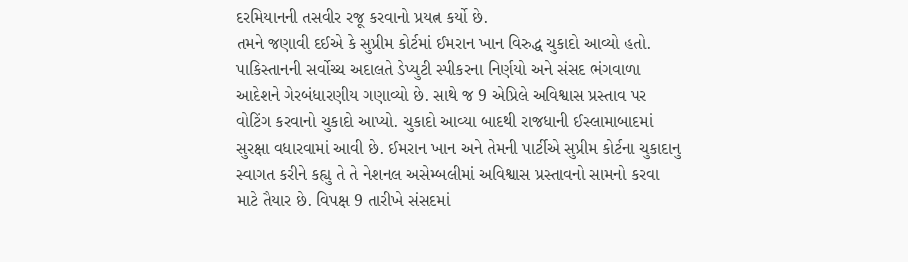દરમિયાનની તસવીર રજૂ કરવાનો પ્રયત્ન કર્યો છે.
તમને જણાવી દઈએ કે સુપ્રીમ કોર્ટમાં ઈમરાન ખાન વિરુદ્ધ ચુકાદો આવ્યો હતો. પાકિસ્તાનની સર્વોચ્ચ અદાલતે ડેપ્યુટી સ્પીકરના નિર્ણયો અને સંસદ ભંગવાળા આદેશને ગેરબંધારણીય ગણાવ્યો છે. સાથે જ 9 એપ્રિલે અવિશ્વાસ પ્રસ્તાવ પર વોટિંગ કરવાનો ચુકાદો આપ્યો. ચુકાદો આવ્યા બાદથી રાજધાની ઈસ્લામાબાદમાં સુરક્ષા વધારવામાં આવી છે. ઈમરાન ખાન અને તેમની પાર્ટીએ સુપ્રીમ કોર્ટના ચુકાદાનુ સ્વાગત કરીને કહ્યુ તે તે નેશનલ અસેમ્બલીમાં અવિશ્વાસ પ્રસ્તાવનો સામનો કરવા માટે તૈયાર છે. વિપક્ષ 9 તારીખે સંસદમાં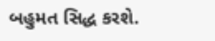બહુમત સિદ્ધ કરશે.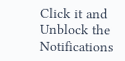Click it and Unblock the Notifications